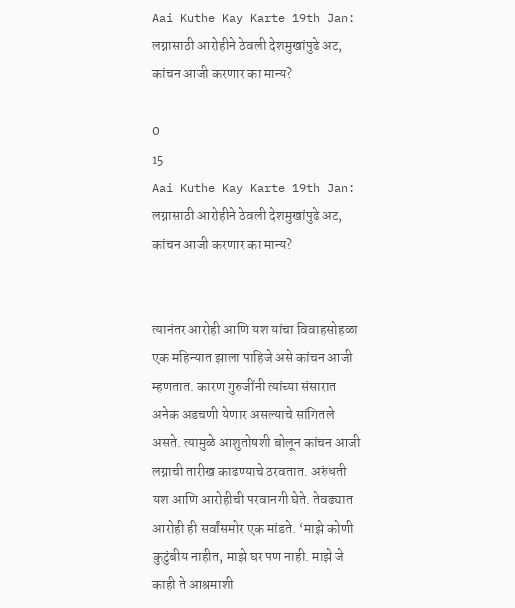Aai Kuthe Kay Karte 19th Jan: लग्नासाठी आरोहीने ठेवली देशमुखांपुढे अट, कांचन आजी करणार का मान्य?

0
15
Aai Kuthe Kay Karte 19th Jan: लग्नासाठी आरोहीने ठेवली देशमुखांपुढे अट, कांचन आजी करणार का मान्य?


त्यानंतर आरोही आणि यश यांचा विवाहसोहळा एक महिन्यात झाला पाहिजे असे कांचन आजी म्हणतात. कारण गुरुजींनी त्यांच्या संसारात अनेक अडचणी येणार असल्याचे सांगितले असते. त्यामुळे आशुतोषशी बोलून कांचन आजी लग्नाची तारीख काढण्याचे ठरवतात. अरुंधती यश आणि आरोहीची परवानगी घेते. तेवढ्यात आरोही ही सर्वांसमोर एक मांडते. ‘माझे कोणी कुटुंबीय नाहीत, माझे घर पण नाही. माझे जे काही ते आश्रमाशी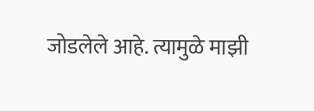जोडलेले आहे. त्यामुळे माझी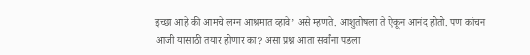इच्छा आहे की आमचे लग्न आश्रमात व्हावे’ असे म्हणते. आशुतोषला ते ऐकून आनंद होतो. पण कांचन आजी यासाठी तयार होणार का? असा प्रश्न आता सर्वांना पडला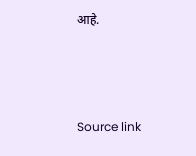आहे.



Source link